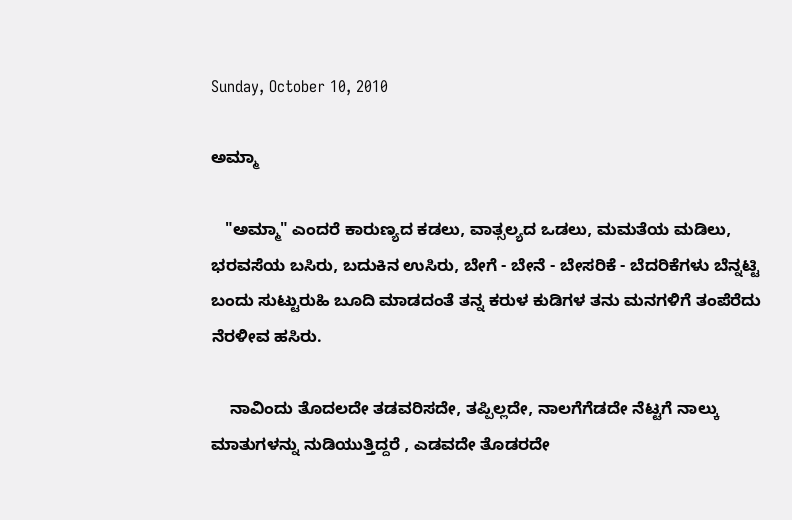Sunday, October 10, 2010

ಅಮ್ಮಾ

   "ಅಮ್ಮಾ" ಎಂದರೆ ಕಾರುಣ್ಯದ ಕಡಲು, ವಾತ್ಸಲ್ಯದ ಒಡಲು, ಮಮತೆಯ ಮಡಿಲು, ಭರವಸೆಯ ಬಸಿರು, ಬದುಕಿನ ಉಸಿರು, ಬೇಗೆ - ಬೇನೆ - ಬೇಸರಿಕೆ - ಬೆದರಿಕೆಗಳು ಬೆನ್ನಟ್ಟಿ ಬಂದು ಸುಟ್ಟುರುಹಿ ಬೂದಿ ಮಾಡದಂತೆ ತನ್ನ ಕರುಳ ಕುಡಿಗಳ ತನು ಮನಗಳಿಗೆ ತಂಪೆರೆದು ನೆರಳೀವ ಹಸಿರು.

    ನಾವಿಂದು ತೊದಲದೇ ತಡವರಿಸದೇ, ತಪ್ಪಿಲ್ಲದೇ, ನಾಲಗೆಗೆಡದೇ ನೆಟ್ಟಗೆ ನಾಲ್ಕು ಮಾತುಗಳನ್ನು ನುಡಿಯುತ್ತಿದ್ದರೆ , ಎಡವದೇ ತೊಡರದೇ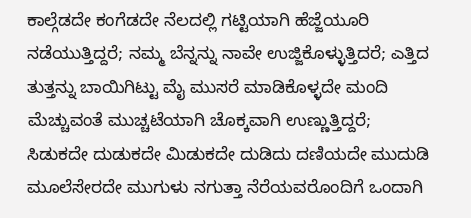ಕಾಲ್ಗೆಡದೇ ಕಂಗೆಡದೇ ನೆಲದಲ್ಲಿ ಗಟ್ಟಿಯಾಗಿ ಹೆಜ್ಜೆಯೂರಿ ನಡೆಯುತ್ತಿದ್ದರೆ; ನಮ್ಮ ಬೆನ್ನನ್ನು ನಾವೇ ಉಜ್ಜಿಕೊಳ್ಳುತ್ತಿದರೆ; ಎತ್ತಿದ ತುತ್ತನ್ನು ಬಾಯಿಗಿಟ್ಟು ಮೈ ಮುಸರೆ ಮಾಡಿಕೊಳ್ಳದೇ ಮಂದಿ ಮೆಚ್ಚುವಂತೆ ಮುಚ್ಚಟೆಯಾಗಿ ಚೊಕ್ಕವಾಗಿ ಉಣ್ಣುತ್ತಿದ್ದರೆ; ಸಿಡುಕದೇ ದುಡುಕದೇ ಮಿಡುಕದೇ ದುಡಿದು ದಣಿಯದೇ ಮುದುಡಿ ಮೂಲೆಸೇರದೇ ಮುಗುಳು ನಗುತ್ತಾ ನೆರೆಯವರೊಂದಿಗೆ ಒಂದಾಗಿ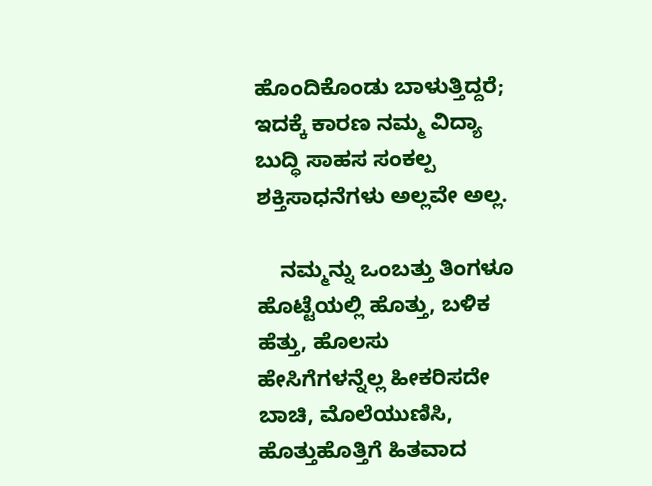ಹೊಂದಿಕೊಂಡು ಬಾಳುತ್ತಿದ್ದರೆ; ಇದಕ್ಕೆ ಕಾರಣ ನಮ್ಮ ವಿದ್ಯಾ ಬುದ್ಧಿ ಸಾಹಸ ಸಂಕಲ್ಪ ಶಕ್ತಿಸಾಧನೆಗಳು ಅಲ್ಲವೇ ಅಲ್ಲ.

    ನಮ್ಮನ್ನು ಒಂಬತ್ತು ತಿಂಗಳೂ ಹೊಟ್ಟೆಯಲ್ಲಿ ಹೊತ್ತು, ಬಳಿಕ ಹೆತ್ತು, ಹೊಲಸು ಹೇಸಿಗೆಗಳನ್ನೆಲ್ಲ ಹೀಕರಿಸದೇ ಬಾಚಿ, ಮೊಲೆಯುಣಿಸಿ, ಹೊತ್ತುಹೊತ್ತಿಗೆ ಹಿತವಾದ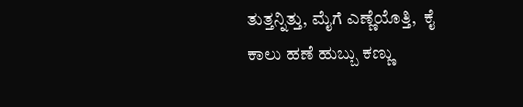ತುತ್ತನ್ನಿತ್ತು, ಮೈಗೆ ಎಣ್ಣೆಯೊತ್ತಿ,  ಕೈ ಕಾಲು ಹಣೆ ಹುಬ್ಬು ಕಣ್ಣು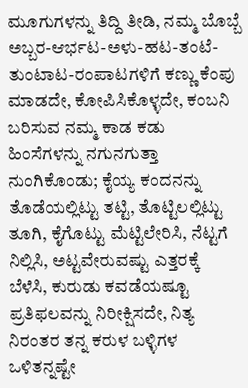ಮೂಗುಗಳನ್ನು ತಿದ್ದಿ ತೀಡಿ, ನಮ್ಮ ಬೊಬ್ಬೆ ಅಬ್ಬರ-ಆರ್ಭಟ-ಅಳು-ಹಟ-ತಂಟೆ-ತುಂಟಾಟ-ರಂಪಾಟಗಳಿಗೆ ಕಣ್ಣು ಕೆಂಪು ಮಾಡದೇ, ಕೋಪಿಸಿಕೊಳ್ಳದೇ, ಕಂಬನಿ ಬರಿಸುವ ನಮ್ಮ ಕಾಡ ಕಡು ಹಿಂಸೆಗಳನ್ನು ನಗುನಗುತ್ತಾ ನುಂಗಿಕೊಂಡು; ಕೈಯ್ಯ ಕಂದನನ್ನು ತೊಡೆಯಲ್ಲಿಟ್ಟು ತಟ್ಟಿ, ತೊಟ್ಟಿಲಲ್ಲಿಟ್ಟು ತೂಗಿ, ಕೈಗೊಟ್ಟು ಮೆಟ್ಟಿಲೇರಿಸಿ, ನೆಟ್ಟಗೆ ನಿಲ್ಲಿಸಿ, ಅಟ್ಟವೇರುವಷ್ಟು ಎತ್ತರಕ್ಕೆ ಬೆಳೆಸಿ, ಕುರುಡು ಕವಡೆಯಷ್ಟೂ ಪ್ರತಿಫಲವನ್ನು ನಿರೀಕ್ಷಿಸದೇ, ನಿತ್ಯ ನಿರಂತರ ತನ್ನ ಕರುಳ ಬಳ್ಳಿಗಳ ಒಳಿತನ್ನಷ್ಟೇ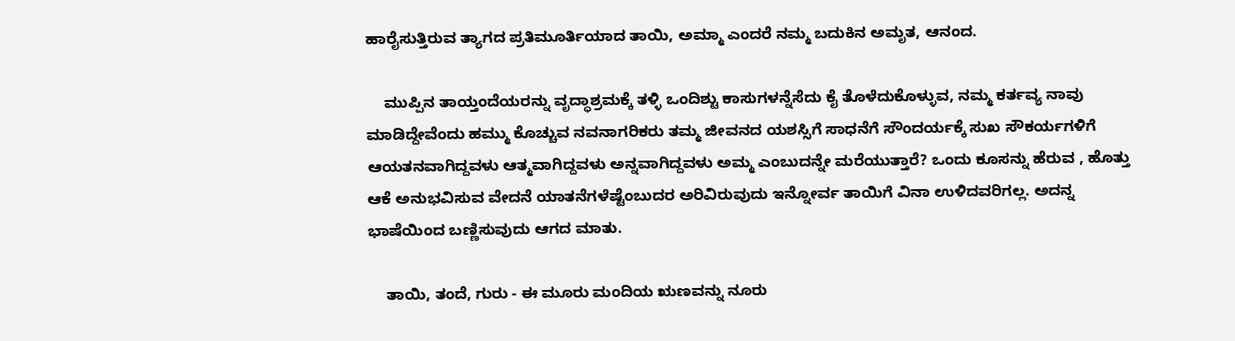ಹಾರೈಸುತ್ತಿರುವ ತ್ಯಾಗದ ಪ್ರತಿಮೂರ್ತಿಯಾದ ತಾಯಿ, ಅಮ್ಮಾ ಎಂದರೆ ನಮ್ಮ ಬದುಕಿನ ಅಮೃತ, ಆನಂದ.

    ಮುಪ್ಪಿನ ತಾಯ್ತಂದೆಯರನ್ನು ವೃದ್ಧಾಶ್ರಮಕ್ಕೆ ತಳ್ಳಿ ಒಂದಿಶ್ಟು ಕಾಸುಗಳನ್ನೆಸೆದು ಕೈ ತೊಳೆದುಕೊಳ್ಳುವ, ನಮ್ಮ ಕರ್ತವ್ಯ ನಾವು ಮಾಡಿದ್ದೇವೆಂದು ಹಮ್ಮು ಕೊಚ್ಚುವ ನವನಾಗರಿಕರು ತಮ್ಮ ಜೀವನದ ಯಶಸ್ಸಿಗೆ ಸಾಧನೆಗೆ ಸೌಂದರ್ಯಕ್ಕೆ ಸುಖ ಸೌಕರ್ಯಗಳಿಗೆ ಆಯತನವಾಗಿದ್ದವಳು ಆತ್ಮವಾಗಿದ್ದವಳು ಅನ್ನವಾಗಿದ್ದವಳು ಅಮ್ಮ ಎಂಬುದನ್ನೇ ಮರೆಯುತ್ತಾರೆ? ಒಂದು ಕೂಸನ್ನು ಹೆರುವ , ಹೊತ್ತು ಆಕೆ ಅನುಭವಿಸುವ ವೇದನೆ ಯಾತನೆಗಳೆಷ್ಟೆಂಬುದರ ಅರಿವಿರುವುದು ಇನ್ನೋರ್ವ ತಾಯಿಗೆ ವಿನಾ ಉಳಿದವರಿಗಲ್ಲ. ಅದನ್ನ ಭಾಷೆಯಿಂದ ಬಣ್ಣಿಸುವುದು ಆಗದ ಮಾತು.

    ತಾಯಿ, ತಂದೆ, ಗುರು - ಈ ಮೂರು ಮಂದಿಯ ಋಣವನ್ನು ನೂರು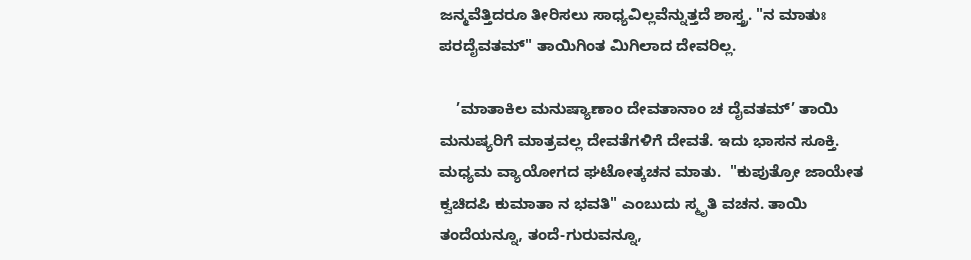ಜನ್ಮವೆತ್ತಿದರೂ ತೀರಿಸಲು ಸಾಧ್ಯವಿಲ್ಲವೆನ್ನುತ್ತದೆ ಶಾಸ್ತ್ರ. "ನ ಮಾತುಃ ಪರದೈವತಮ್" ತಾಯಿಗಿಂತ ಮಿಗಿಲಾದ ದೇವರಿಲ್ಲ.

    ’ಮಾತಾಕಿಲ ಮನುಷ್ಯಾಣಾಂ ದೇವತಾನಾಂ ಚ ದೈವತಮ್’ ತಾಯಿ ಮನುಷ್ಯರಿಗೆ ಮಾತ್ರವಲ್ಲ ದೇವತೆಗಳಿಗೆ ದೇವತೆ. ಇದು ಭಾಸನ ಸೂಕ್ತಿ. ಮಧ್ಯಮ ವ್ಯಾಯೋಗದ ಘಟೋತ್ಕಚನ ಮಾತು.  "ಕುಪುತ್ರೋ ಜಾಯೇತ ಕ್ವಚಿದಪಿ ಕುಮಾತಾ ನ ಭವತಿ" ಎಂಬುದು ಸ್ಮೃತಿ ವಚನ. ತಾಯಿ ತಂದೆಯನ್ನೂ, ತಂದೆ-ಗುರುವನ್ನೂ,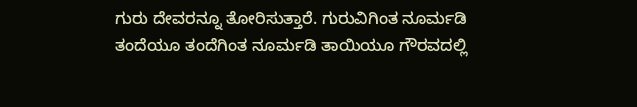ಗುರು ದೇವರನ್ನೂ ತೋರಿಸುತ್ತಾರೆ. ಗುರುವಿಗಿಂತ ನೂರ್ಮಡಿ ತಂದೆಯೂ ತಂದೆಗಿಂತ ನೂರ್ಮಡಿ ತಾಯಿಯೂ ಗೌರವದಲ್ಲಿ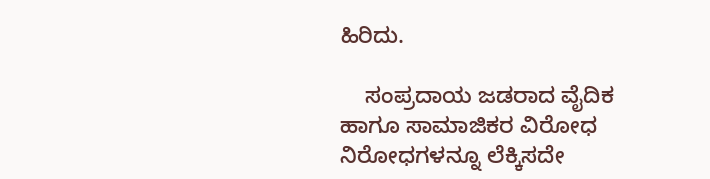ಹಿರಿದು.

    ಸಂಪ್ರದಾಯ ಜಡರಾದ ವೈದಿಕ ಹಾಗೂ ಸಾಮಾಜಿಕರ ವಿರೋಧ ನಿರೋಧಗಳನ್ನೂ ಲೆಕ್ಕಿಸದೇ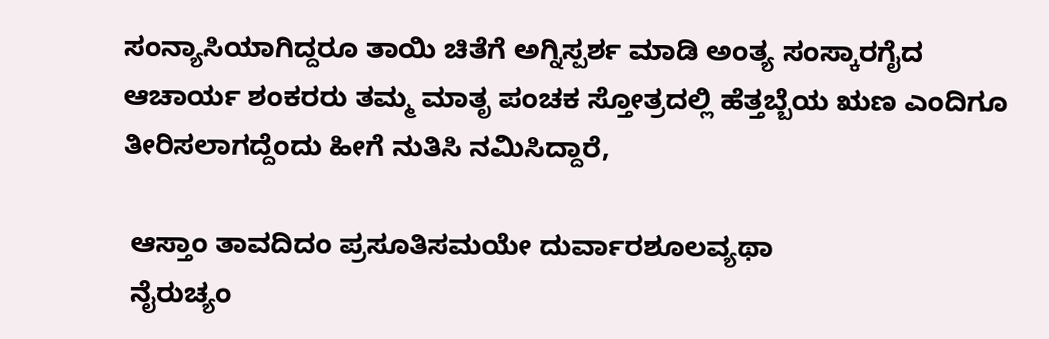ಸಂನ್ಯಾಸಿಯಾಗಿದ್ದರೂ ತಾಯಿ ಚಿತೆಗೆ ಅಗ್ನಿಸ್ಪರ್ಶ ಮಾಡಿ ಅಂತ್ಯ ಸಂಸ್ಕಾರಗೈದ ಆಚಾರ್ಯ ಶಂಕರರು ತಮ್ಮ ಮಾತೃ ಪಂಚಕ ಸ್ತೋತ್ರದಲ್ಲಿ ಹೆತ್ತಬ್ಬೆಯ ಋಣ ಎಂದಿಗೂ ತೀರಿಸಲಾಗದ್ದೆಂದು ಹೀಗೆ ನುತಿಸಿ ನಮಿಸಿದ್ದಾರೆ,

 ಆಸ್ತಾಂ ತಾವದಿದಂ ಪ್ರಸೂತಿಸಮಯೇ ದುರ್ವಾರಶೂಲವ್ಯಥಾ
 ನೈರುಚ್ಯಂ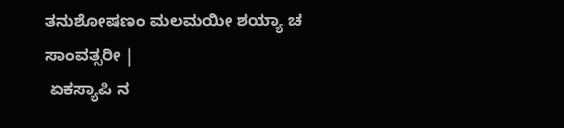ತನುಶೋಷಣಂ ಮಲಮಯೀ ಶಯ್ಯಾ ಚ ಸಾಂವತ್ಸರೀ |
 ಏಕಸ್ಯಾಪಿ ನ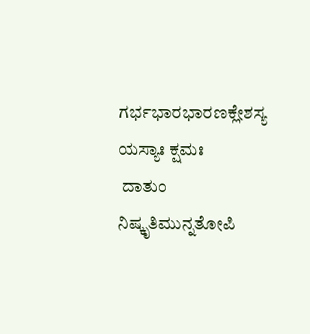ಗರ್ಭಭಾರಭಾರಣಕ್ಲೇಶಸ್ಯ ಯಸ್ಯಾಃ ಕ್ಷಮಃ
 ದಾತುಂ ನಿಷ್ಕೃತಿಮುನ್ನತೋಪಿ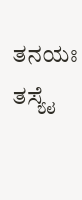ತನಯಃ ತಸ್ಯೈ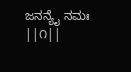ಜನನ್ಯೈ ನಮಃ ||೧||